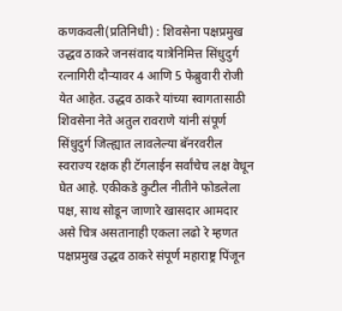कणकवली(प्रतिनिधी) : शिवसेना पक्षप्रमुख उद्धव ठाकरे जनसंवाद यात्रेनिमित्त सिंधुदुर्ग रत्नागिरी दौऱ्यावर 4 आणि 5 फेब्रुवारी रोजी येत आहेत. उद्धव ठाकरे यांच्या स्वागतासाठी शिवसेना नेते अतुल रावराणे यांनी संपूर्ण सिंधुदुर्ग जिल्ह्यात लावलेल्या बॅनरवरील स्वराज्य रक्षक ही टॅगलाईन सर्वांचेच लक्ष वेधून घेत आहे. एकीकडे कुटील नीतीने फोडलेला पक्ष, साथ सोडून जाणारे खासदार आमदार असे चित्र असतानाही एकला लढो रे म्हणत पक्षप्रमुख उद्धव ठाकरे संपूर्ण महाराष्ट्र पिंजून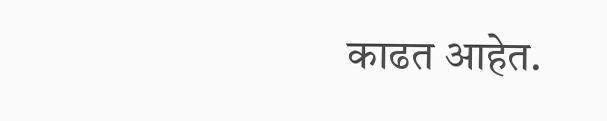काढत आहेत.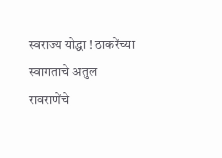स्वराज्य योद्धा ! ठाकरेंच्या स्वागताचे अतुल रावराणेंचे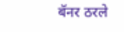बॅनर ठरले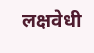लक्षवेधी